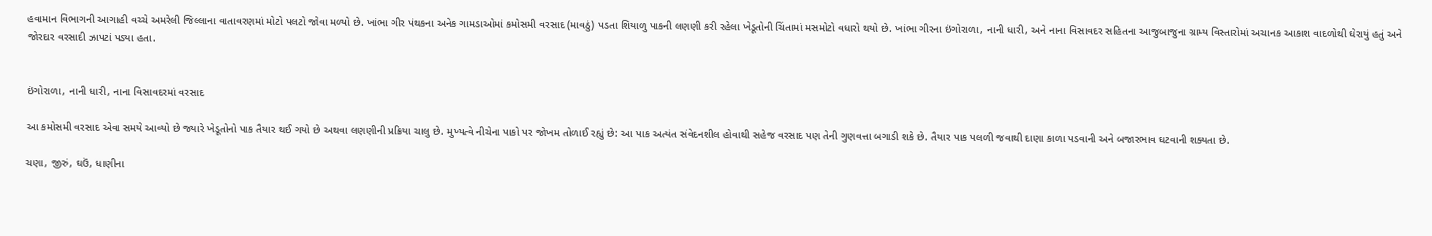હવામાન વિભાગની આગાહી વચ્ચે અમરેલી જિલ્લાના વાતાવરણમાં મોટો પલટો જોવા મળ્યો છે. ખાંભા ગીર પંથકના અનેક ગામડાઓમાં કમોસમી વરસાદ (માવઠું) પડતા શિયાળુ પાકની લણણી કરી રહેલા ખેડૂતોની ચિંતામાં મસમોટો વધારો થયો છે. ખાંભા ગીરના ઇંગોરાળા, નાની ધારી, અને નાના વિસાવદર સહિતના આજુબાજુના ગ્રામ્ય વિસ્તારોમાં અચાનક આકાશ વાદળોથી ઘેરાયું હતું અને જોરદાર વરસાદી ઝાપટાં પડ્યા હતા.


ઇંગોરાળા, નાની ધારી, નાના વિસાવદરમાં વરસાદ

આ કમોસમી વરસાદ એવા સમયે આવ્યો છે જ્યારે ખેડૂતોનો પાક તૈયાર થઈ ગયો છે અથવા લણણીની પ્રક્રિયા ચાલુ છે. મુખ્યત્વે નીચેના પાકો પર જોખમ તોળાઈ રહ્યું છે: આ પાક અત્યંત સંવેદનશીલ હોવાથી સહેજ વરસાદ પણ તેની ગુણવત્તા બગાડી શકે છે. તૈયાર પાક પલળી જવાથી દાણા કાળા પડવાની અને બજારભાવ ઘટવાની શક્યતા છે.

ચણા, જીરું, ઘઉં, ધાણીના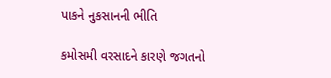પાકને નુકસાનની ભીતિ

કમોસમી વરસાદને કારણે જગતનો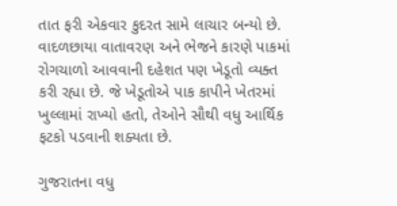તાત ફરી એકવાર કુદરત સામે લાચાર બન્યો છે. વાદળછાયા વાતાવરણ અને ભેજને કારણે પાકમાં રોગચાળો આવવાની દહેશત પણ ખેડૂતો વ્યક્ત કરી રહ્યા છે. જે ખેડૂતોએ પાક કાપીને ખેતરમાં ખુલ્લામાં રાખ્યો હતો, તેઓને સૌથી વધુ આર્થિક ફટકો પડવાની શક્યતા છે.

ગુજરાતના વધુ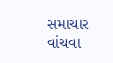સમાચાર વાંચવા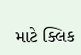માટે ક્લિક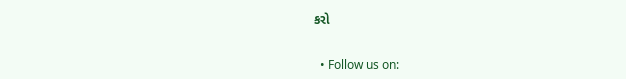કરો


  • Follow us on: